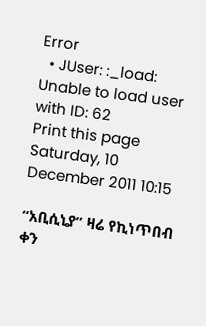Error
  • JUser: :_load: Unable to load user with ID: 62
Print this page
Saturday, 10 December 2011 10:15

“አቢሲኒያ” ዛሬ የኪነጥበብ ቀን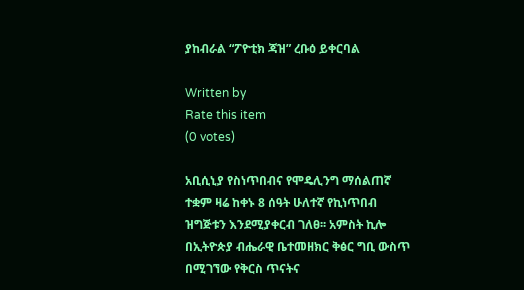ያከብራል “ፖዮቲክ ጃዝ” ረቡዕ ይቀርባል

Written by
Rate this item
(0 votes)

አቢሲኒያ የስነጥበብና የሞዴሊንግ ማሰልጠኛ ተቋም ዛሬ ከቀኑ 8 ሰዓት ሁለተኛ የኪነጥበብ ዝግጅቱን እንደሚያቀርብ ገለፀ፡፡ አምስት ኪሎ በኢትዮጵያ ብሔራዊ ቤተመዘክር ቅፅር ግቢ ውስጥ በሚገኘው የቅርስ ጥናትና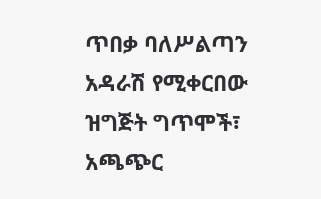ጥበቃ ባለሥልጣን አዳራሽ የሚቀርበው ዝግጅት ግጥሞች፣ አጫጭር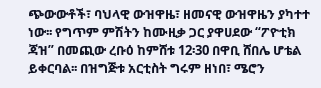ጭውውቶች፣ ባህላዊ ውዝዋዜ፣ ዘመናዊ ውዝዋዜን ያካተተ ነው፡፡ የግጥም ምሽትን ከሙዚቃ ጋር ያዋሀደው “ፖዮቲክ ጃዝ” በመጪው ረቡዕ ከምሸቱ 12፡30 በዋቢ ሸበሌ ሆቴል ይቀርባል፡፡ በዝግጅቱ አርቲስት ግሩም ዘነበ፣ ሜሮን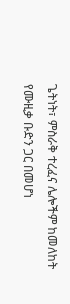ጌትነት፣ ምስራቅ ተረፈና ሌሎችም ከመለከት የሙዚቃ ቡድን ጋር በመሆነ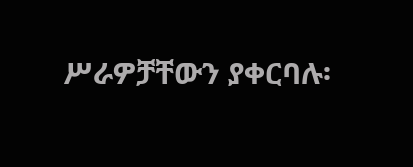ሥራዎቻቸውን ያቀርባሉ፡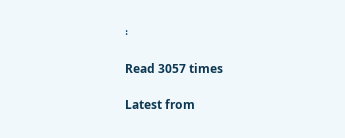፡

Read 3057 times

Latest from